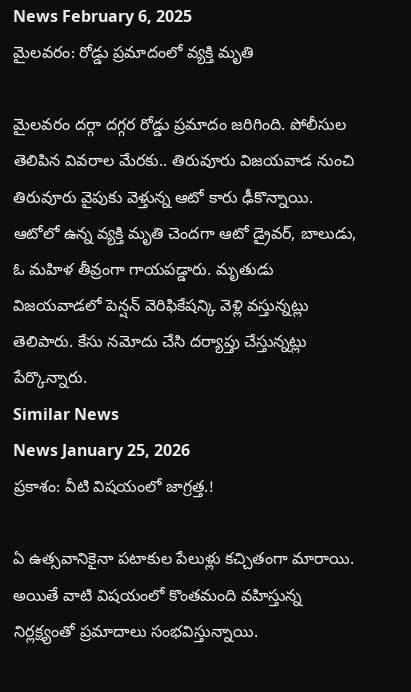News February 6, 2025
మైలవరం: రోడ్డు ప్రమాదంలో వ్యక్తి మృతి

మైలవరం దర్గా దగ్గర రోడ్డు ప్రమాదం జరిగింది. పోలీసుల తెలిపిన వివరాల మేరకు.. తిరువూరు విజయవాడ నుంచి తిరువూరు వైపుకు వెళ్తున్న ఆటో కారు ఢీకొన్నాయి. ఆటోలో ఉన్న వ్యక్తి మృతి చెందగా ఆటో డ్రైవర్, బాలుడు, ఓ మహిళ తీవ్రంగా గాయపడ్డారు. మృతుడు విజయవాడలో పెన్షన్ వెరిఫికేషన్కి వెళ్లి వస్తున్నట్లు తెలిపారు. కేసు నమోదు చేసి దర్యాప్తు చేస్తున్నట్లు పేర్కొన్నారు.
Similar News
News January 25, 2026
ప్రకాశం: వీటి విషయంలో జాగ్రత్త.!

ఏ ఉత్సవానికైనా పటాకుల పేలుళ్లు కచ్చితంగా మారాయి. అయితే వాటి విషయంలో కొంతమంది వహిస్తున్న నిర్లక్ష్యంతో ప్రమాదాలు సంభవిస్తున్నాయి.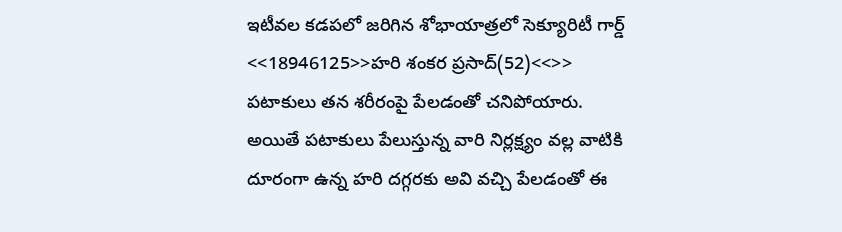ఇటీవల కడపలో జరిగిన శోభాయాత్రలో సెక్యూరిటీ గార్డ్ <<18946125>>హరి శంకర ప్రసాద్(52)<<>> పటాకులు తన శరీరంపై పేలడంతో చనిపోయారు. అయితే పటాకులు పేలుస్తున్న వారి నిర్లక్ష్యం వల్ల వాటికి దూరంగా ఉన్న హరి దగ్గరకు అవి వచ్చి పేలడంతో ఈ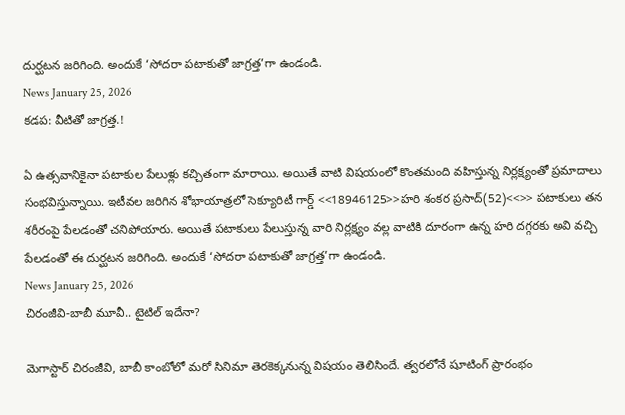దుర్ఘటన జరిగింది. అందుకే ‘సోదరా పటాకుతో జాగ్రత్త’గా ఉండండి.
News January 25, 2026
కడప: వీటితో జాగ్రత్త.!

ఏ ఉత్సవానికైనా పటాకుల పేలుళ్లు కచ్చితంగా మారాయి. అయితే వాటి విషయంలో కొంతమంది వహిస్తున్న నిర్లక్ష్యంతో ప్రమాదాలు సంభవిస్తున్నాయి. ఇటీవల జరిగిన శోభాయాత్రలో సెక్యూరిటీ గార్డ్ <<18946125>>హరి శంకర ప్రసాద్(52)<<>> పటాకులు తన శరీరంపై పేలడంతో చనిపోయారు. అయితే పటాకులు పేలుస్తున్న వారి నిర్లక్ష్యం వల్ల వాటికి దూరంగా ఉన్న హరి దగ్గరకు అవి వచ్చి పేలడంతో ఈ దుర్ఘటన జరిగింది. అందుకే ‘సోదరా పటాకుతో జాగ్రత్త’గా ఉండండి.
News January 25, 2026
చిరంజీవి-బాబీ మూవీ.. టైటిల్ ఇదేనా?

మెగాస్టార్ చిరంజీవి, బాబీ కాంబోలో మరో సినిమా తెరకెక్కనున్న విషయం తెలిసిందే. త్వరలోనే షూటింగ్ ప్రారంభం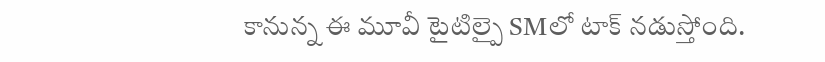కానున్న ఈ మూవీ టైటిల్పై SMలో టాక్ నడుస్తోంది.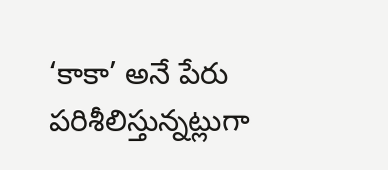‘కాకా’ అనే పేరు పరిశీలిస్తున్నట్లుగా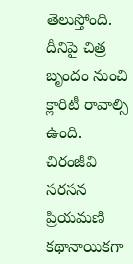తెలుస్తోంది. దీనిపై చిత్ర బృందం నుంచి క్లారిటీ రావాల్సి ఉంది. చిరంజీవి సరసన ప్రియమణి కథానాయికగా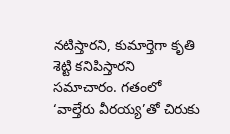నటిస్తారని, కుమార్తెగా కృతి శెట్టి కనిపిస్తారని సమాచారం. గతంలో ‘వాల్తేరు వీరయ్య’తో చిరుకు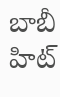బాబీ హిట్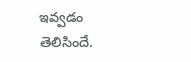ఇవ్వడం తెలిసిందే.